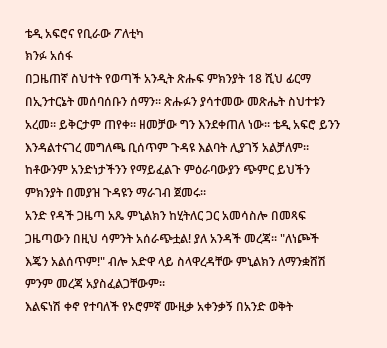ቴዲ አፍሮና የቢራው ፖለቲካ
ክንፉ አሰፋ
በጋዜጠኛ ስህተት የወጣች አንዲት ጽሑፍ ምክንያት 18 ሺህ ፊርማ በኢንተርኔት መሰባሰቡን ሰማን። ጽሑፉን ያሳተመው መጽሔት ስህተቱን አረመ። ይቅርታም ጠየቀ። ዘመቻው ግን እንደቀጠለ ነው። ቴዲ አፍሮ ይንን እንዳልተናገረ መግለጫ ቢሰጥም ጉዳዩ እልባት ሊያገኝ አልቻለም። ከቶውንም አንድነታችንን የማይፈልጉ ምዕራባውያን ጭምር ይህችን ምክንያት በመያዝ ጉዳዩን ማራገብ ጀመሩ።
አንድ የዳች ጋዜጣ አጼ ምኒልክን ከሂትለር ጋር አመሳስሎ በመጻፍ ጋዜጣውን በዚህ ሳምንት አሰራጭቷል! ያለ አንዳች መረጃ። "ለነጮች እጄን አልሰጥም!" ብሎ አድዋ ላይ ስላዋረዳቸው ምኒልክን ለማንቋሸሽ ምንም መረጃ አያስፈልጋቸውም።
እልፍነሽ ቀኖ የተባለች የኦሮምኛ ሙዚቃ አቀንቃኝ በአንድ ወቅት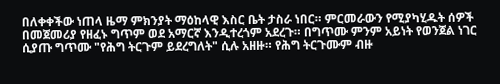በለቀቀችው ነጠላ ዜማ ምክንያት ማዕከላዊ እስር ቤት ታስራ ነበር። ምርመራውን የሚያካሂዱት ሰዎች በመጀመሪያ የዘፈኑ ግጥም ወደ አማርኛ እንዲተረጎም አደረጉ። በግጥሙ ምንም አይነት የወንጀል ነገር ሲያጡ ግጥሙ "የሕግ ትርጉም ይደረግለት" ሲሉ አዘዙ። የሕግ ትርጉሙም ብዙ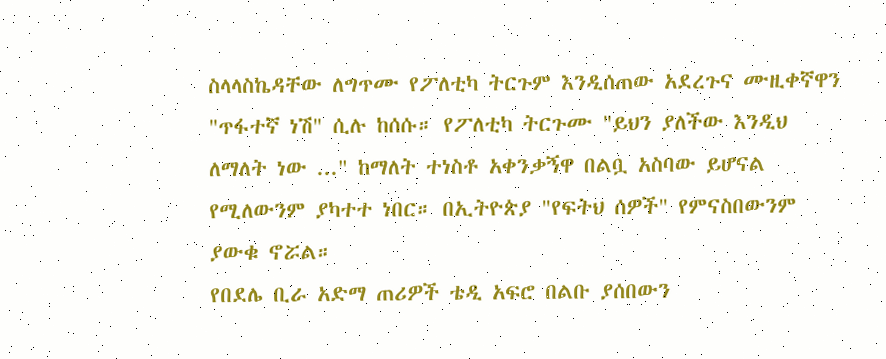ስላላስኬዳቸው ለግጥሙ የፖለቲካ ትርጉም እንዲሰጠው አደረጉና ሙዚቀኛዋን "ጥፋተኛ ነሽ" ሲሉ ከሰሱ። የፖለቲካ ትርጉሙ "ይህን ያለችው እንዲህ ለማለት ነው ..." ከማለት ተነስቶ አቀንቃኝዋ በልቧ አስባው ይሆናል የሚለውንም ያካተተ ነበር። በኢትዮጵያ "የፍትህ ሰዎች" የምናስበውንም ያውቁ ኖሯል።
የበደሌ ቢራ አድማ ጠሪዎች ቴዲ አፍሮ በልቡ ያሰበውን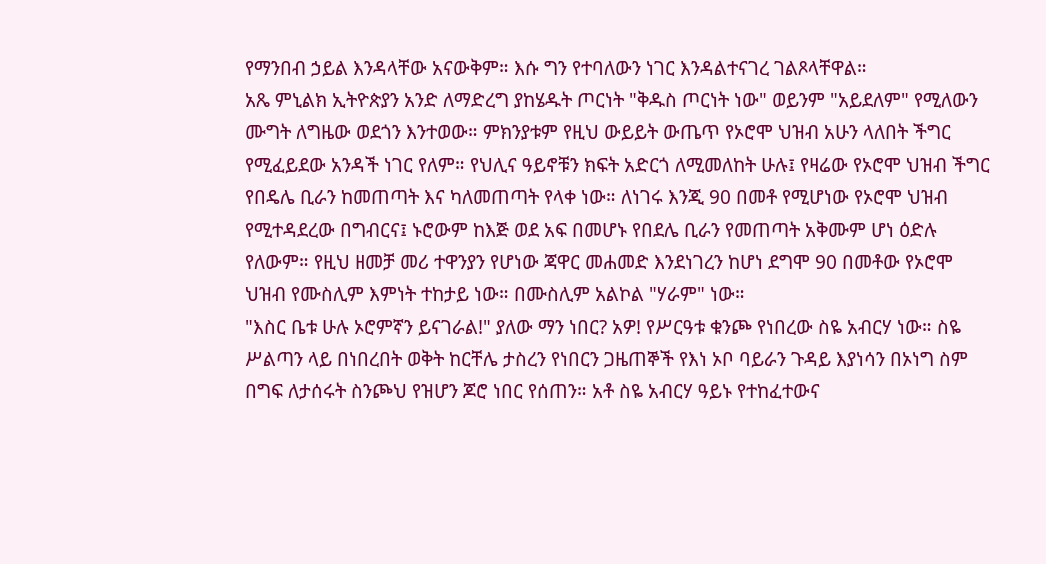የማንበብ ኃይል እንዳላቸው አናውቅም። እሱ ግን የተባለውን ነገር እንዳልተናገረ ገልጾላቸዋል።
አጼ ምኒልክ ኢትዮጵያን አንድ ለማድረግ ያከሄዱት ጦርነት "ቅዱስ ጦርነት ነው" ወይንም "አይደለም" የሚለውን ሙግት ለግዜው ወደጎን እንተወው። ምክንያቱም የዚህ ውይይት ውጤጥ የኦሮሞ ህዝብ አሁን ላለበት ችግር የሚፈይደው አንዳች ነገር የለም። የህሊና ዓይኖቹን ክፍት አድርጎ ለሚመለከት ሁሉ፤ የዛሬው የኦሮሞ ህዝብ ችግር የበዴሌ ቢራን ከመጠጣት እና ካለመጠጣት የላቀ ነው። ለነገሩ እንጂ 90 በመቶ የሚሆነው የኦሮሞ ህዝብ የሚተዳደረው በግብርና፤ ኑሮውም ከእጅ ወደ አፍ በመሆኑ የበደሌ ቢራን የመጠጣት አቅሙም ሆነ ዕድሉ የለውም። የዚህ ዘመቻ መሪ ተዋንያን የሆነው ጃዋር መሐመድ እንደነገረን ከሆነ ደግሞ 90 በመቶው የኦሮሞ ህዝብ የሙስሊም እምነት ተከታይ ነው። በሙስሊም አልኮል "ሃራም" ነው።
"እስር ቤቱ ሁሉ ኦሮምኛን ይናገራል!" ያለው ማን ነበር? አዎ! የሥርዓቱ ቁንጮ የነበረው ስዬ አብርሃ ነው። ስዬ ሥልጣን ላይ በነበረበት ወቅት ከርቸሌ ታስረን የነበርን ጋዜጠኞች የእነ ኦቦ ባይራን ጉዳይ እያነሳን በኦነግ ስም በግፍ ለታሰሩት ስንጮህ የዝሆን ጆሮ ነበር የሰጠን። አቶ ስዬ አብርሃ ዓይኑ የተከፈተውና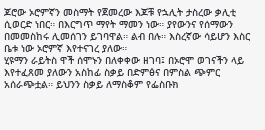ጆሮው ኦሮምኛን መስማት የጀመረው እጆቹ የኋሊት ታስረው ቃሊቲ ሲወርድ ነበር። በእርግጥ ማየት ማመን ነው። ያየውንና የሰማውን በመመስከሩ ሊመሰገን ይገባዋል። ልብ በሉ። እስረኛው ሳይሆን እስር ቤቱ ነው ኦሮምኛ እየተናገረ ያለው።
ሂዩማን ራይትስ ዋች ሰሞኑን በለቀቀው ዘገባ፤ በኦሮሞ ወገናችን ላይ እየተፈጸመ ያለውን አስከፊ ስቃይ በድምፅና በምስል ጭምር አሰራጭቷል። ይህንን ስቃይ ለማስቆም የፌስቡክ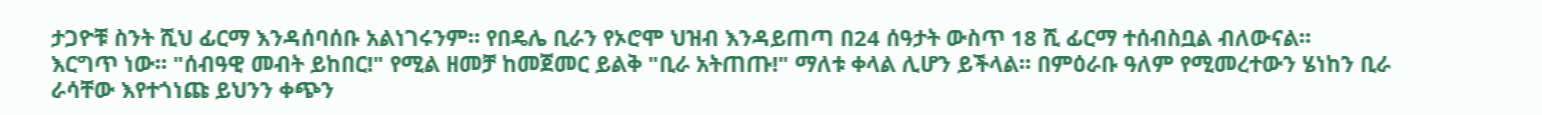ታጋዮቹ ስንት ሺህ ፊርማ እንዳሰባሰቡ አልነገሩንም። የበዴሌ ቢራን የኦሮሞ ህዝብ እንዳይጠጣ በ24 ሰዓታት ውስጥ 18 ሺ ፊርማ ተሰብስቧል ብለውናል።
እርግጥ ነው። "ሰብዓዊ መብት ይከበር!" የሚል ዘመቻ ከመጀመር ይልቅ "ቢራ አትጠጡ!" ማለቱ ቀላል ሊሆን ይችላል። በምዕራቡ ዓለም የሚመረተውን ሄነከን ቢራ ራሳቸው እየተጎነጩ ይህንን ቀጭን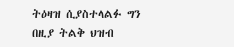ትዕዛዝ ሲያስተላልፉ ግን በዚያ ትልቅ ህዝብ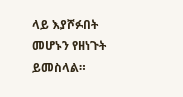ላይ እያሾፉበት መሆኑን የዘነጉት ይመስላል።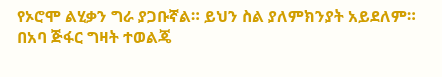የኦሮሞ ልሂቃን ግራ ያጋቡኛል። ይህን ስል ያለምክንያት አይደለም። በአባ ጅፋር ግዛት ተወልጄ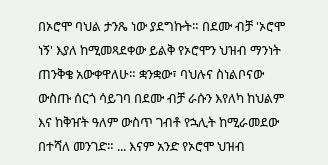በኦሮሞ ባህል ታንጼ ነው ያደግኩት። በደሙ ብቻ 'ኦሮሞ ነኝ' እያለ ከሚመጻደቀው ይልቅ የኦሮሞን ህዝብ ማንነት ጠንቅቄ አውቀዋለሁ። ቋንቋው፣ ባህሉና ስነልቦናው ውስጡ ሰርጎ ሳይገባ በደሙ ብቻ ራሱን እየለካ ከህልም እና ከቅዠት ዓለም ውስጥ ገብቶ የኋሊት ከሚራመደው በተሻለ መንገድ። ... እናም አንድ የኦሮሞ ህዝብ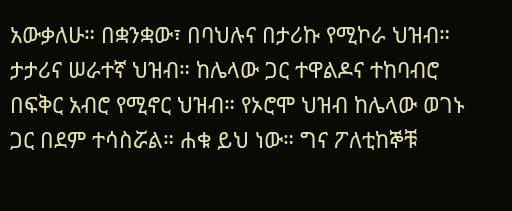አውቃለሁ። በቋንቋው፣ በባህሉና በታሪኩ የሚኮራ ህዝብ። ታታሪና ሠራተኛ ህዝብ። ከሌላው ጋር ተዋልዶና ተከባብሮ በፍቅር አብሮ የሚኖር ህዝብ። የኦሮሞ ህዝብ ከሌላው ወገኑ ጋር በደም ተሳስሯል። ሐቁ ይህ ነው። ግና ፖለቲከኞቹ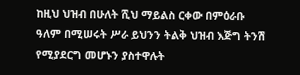ከዚህ ህዝብ በሁለት ሺህ ማይልስ ርቀው በምዕራቡ ዓለም በሚሠሩት ሥራ ይህንን ትልቅ ህዝብ እጅግ ትንሽ የሚያደርግ መሆኑን ያስተዋሉት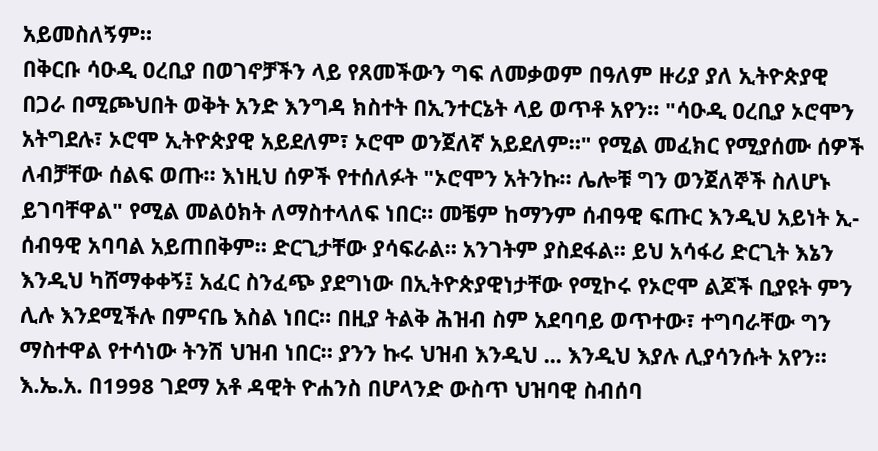አይመስለኝም።
በቅርቡ ሳዑዲ ዐረቢያ በወገኖቻችን ላይ የጸመችውን ግፍ ለመቃወም በዓለም ዙሪያ ያለ ኢትዮጵያዊ በጋራ በሚጮህበት ወቅት አንድ እንግዳ ክስተት በኢንተርኔት ላይ ወጥቶ አየን። "ሳዑዲ ዐረቢያ ኦሮሞን አትግደሉ፣ ኦሮሞ ኢትዮጵያዊ አይደለም፣ ኦሮሞ ወንጀለኛ አይደለም።" የሚል መፈክር የሚያሰሙ ሰዎች ለብቻቸው ሰልፍ ወጡ። እነዚህ ሰዎች የተሰለፉት "ኦሮሞን አትንኩ። ሌሎቹ ግን ወንጀለኞች ስለሆኑ ይገባቸዋል" የሚል መልዕክት ለማስተላለፍ ነበር። መቼም ከማንም ሰብዓዊ ፍጡር እንዲህ አይነት ኢ-ሰብዓዊ አባባል አይጠበቅም። ድርጊታቸው ያሳፍራል። አንገትም ያስደፋል። ይህ አሳፋሪ ድርጊት እኔን እንዲህ ካሸማቀቀኝ፤ አፈር ስንፈጭ ያደግነው በኢትዮጵያዊነታቸው የሚኮሩ የኦሮሞ ልጆች ቢያዩት ምን ሊሉ እንደሚችሉ በምናቤ እስል ነበር። በዚያ ትልቅ ሕዝብ ስም አደባባይ ወጥተው፣ ተግባራቸው ግን ማስተዋል የተሳነው ትንሽ ህዝብ ነበር። ያንን ኩሩ ህዝብ እንዲህ ... እንዲህ እያሉ ሊያሳንሱት አየን።
እ.ኤ.አ. በ1998 ገደማ አቶ ዳዊት ዮሐንስ በሆላንድ ውስጥ ህዝባዊ ስብሰባ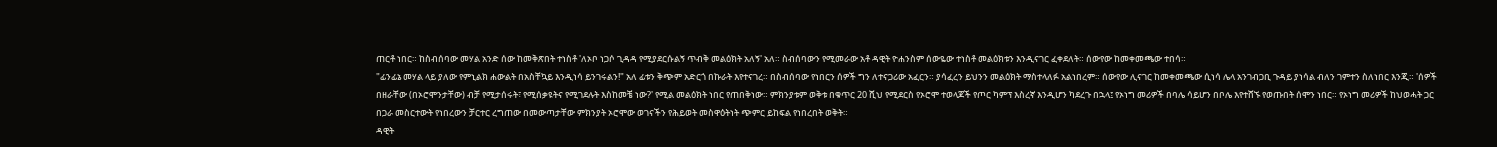ጠርቶ ነበር። ከስብሰባው መሃል አንድ ሰው ከመቅጽበት ተነስቶ 'ለኦቦ ነጋሶ ጊዳዳ የሚያደርሱልኝ ጥብቅ መልዕክት አለኝ' አለ። ስብሰባውን የሚመራው አቶ ዳዊት ዮሐንስም ሰውዬው ተነስቶ መልዕክቱን እንዲናገር ፈቀደለት። ሰውየው ከመቀመጫው ተበሳ።
"ፊንፊኔ መሃል ላይ ያለው የምኒልክ ሐውልት በአስቸኳይ እንዲነሳ ይንገሩልን!" አለ ፊቱን ቅጭም አድርጎ በኩራት እየተናገረ። በስብሰባው የነበርን ሰዎች ግን ለተናጋሪው አፈርን። ያሳፈረን ይህንን መልዕክት ማስተላለፉ አልነበረም። ሰውየው ሊናገር ከመቀመጫው ሲነሳ ሌላ አንገብጋቢ ጉዳይ ያነሳል ብለን ገምተን ስለነበር እንጂ። 'ሰዎች በዘራቸው (በኦሮሞንታቸው) ብቻ የሚታሰሩት፣ የሚሰቃዩትና የሚገደሉት እስከመቼ ነው?' የሚል መልዕክት ነበር የጠበቅነው። ምክንያቱም ወቅቱ በቁጥር 20 ሺህ የሚደርስ የኦሮሞ ተወላጆች የጦር ካምፕ እስረኛ እንዲሆን ካደረጉ በኋላ፤ የኦነግ መሪዎች በባሌ ሳይሆን በቦሌ እየተሸኙ የወጡበት ሰሞን ነበር። የኦነግ መሪዎች ከህወሓት ጋር በጋራ መስርተውት የነበረውን ቻርተር ረግጠው በመውጣታቸው ምክንያት ኦሮሞው ወገናችን የሕይወት መስዋዕትነት ጭምር ይከፍል የነበረበት ወቅት።
ዳዊት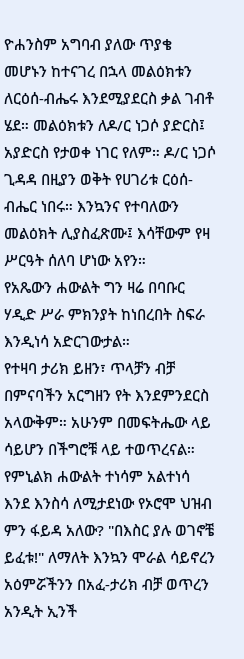ዮሐንስም አግባብ ያለው ጥያቄ መሆኑን ከተናገረ በኋላ መልዕክቱን ለርዕሰ-ብሔሩ እንደሚያደርስ ቃል ገብቶ ሄደ። መልዕክቱን ለዶ/ር ነጋሶ ያድርስ፤ አያድርስ የታወቀ ነገር የለም። ዶ/ር ነጋሶ ጊዳዳ በዚያን ወቅት የሀገሪቱ ርዕሰ-ብሔር ነበሩ። እንኳንና የተባለውን መልዕክት ሊያስፈጽሙ፤ እሳቸውም የዛ ሥርዓት ሰለባ ሆነው አየን።
የአጼውን ሐውልት ግን ዛሬ በባቡር ሃዲድ ሥራ ምክንያት ከነበረበት ስፍራ እንዲነሳ አድርገውታል።
የተዛባ ታሪክ ይዘን፣ ጥላቻን ብቻ በምናባችን አርግዘን የት እንደምንደርስ አላውቅም። አሁንም በመፍትሔው ላይ ሳይሆን በችግሮቹ ላይ ተወጥረናል። የምኒልክ ሐውልት ተነሳም አልተነሳ እንደ እንስሳ ለሚታደነው የኦሮሞ ህዝብ ምን ፋይዳ አለው? "በእስር ያሉ ወገኖቼ ይፈቱ!" ለማለት እንኳን ሞራል ሳይኖረን አዕምሯችንን በአፈ-ታሪክ ብቻ ወጥረን አንዲት ኢንች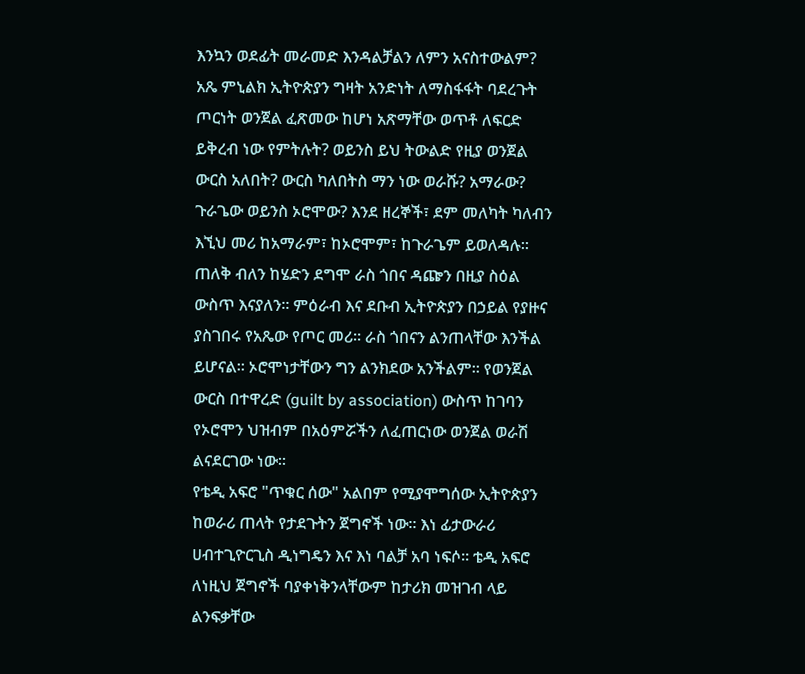እንኳን ወደፊት መራመድ እንዳልቻልን ለምን አናስተውልም?
አጼ ምኒልክ ኢትዮጵያን ግዛት አንድነት ለማስፋፋት ባደረጉት ጦርነት ወንጀል ፈጽመው ከሆነ አጽማቸው ወጥቶ ለፍርድ ይቅረብ ነው የምትሉት? ወይንስ ይህ ትውልድ የዚያ ወንጀል ውርስ አለበት? ውርስ ካለበትስ ማን ነው ወራሹ? አማራው? ጉራጌው ወይንስ ኦሮሞው? እንደ ዘረኞች፣ ደም መለካት ካለብን እኚህ መሪ ከአማራም፣ ከኦሮሞም፣ ከጉራጌም ይወለዳሉ። ጠለቅ ብለን ከሄድን ደግሞ ራስ ጎበና ዳጬን በዚያ ስዕል ውስጥ እናያለን። ምዕራብ እና ደቡብ ኢትዮጵያን በኃይል የያዙና ያስገበሩ የአጼው የጦር መሪ። ራስ ጎበናን ልንጠላቸው እንችል ይሆናል። ኦሮሞነታቸውን ግን ልንክደው አንችልም። የወንጀል ውርስ በተዋረድ (guilt by association) ውስጥ ከገባን የኦሮሞን ህዝብም በአዕምሯችን ለፈጠርነው ወንጀል ወራሽ ልናደርገው ነው።
የቴዲ አፍሮ "ጥቁር ሰው" አልበም የሚያሞግሰው ኢትዮጵያን ከወራሪ ጠላት የታደጉትን ጀግኖች ነው። እነ ፊታውራሪ ሀብተጊዮርጊስ ዲነግዴን እና እነ ባልቻ አባ ነፍሶ። ቴዲ አፍሮ ለነዚህ ጀግኖች ባያቀነቅንላቸውም ከታሪክ መዝገብ ላይ ልንፍቃቸው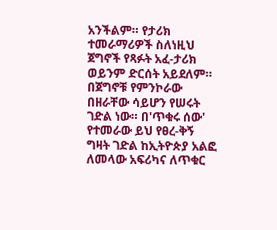አንችልም። የታሪክ ተመራማሪዎች ስለነዚህ ጀግኖች የጻፉት አፈ-ታሪክ ወይንም ድርሰት አይደለም። በጀግኖቹ የምንኮራው በዘራቸው ሳይሆን የሠሩት ገድል ነው። በ'ጥቁሩ ሰው' የተመራው ይህ የፀረ-ቅኝ ግዛት ገድል ከኢትዮጵያ አልፎ ለመላው አፍሪካና ለጥቁር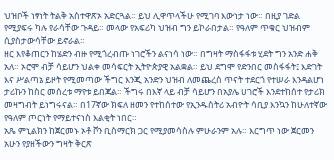ህዝቦች ነፃነት ትልቅ አስተዋጽኦ አድርጓል። ይህ ሊዋጥላችሁ የሚገባ እውነታ ነው። በዚያ ገድል የሚያፍሩ ካሉ የራሳቸው ጉዳይ። መላው የአፍሪካ ህዝብ ግን ይኮራበታል። የዓለም ጥቁር ህዝብም ሲያስታውሳቸው ይኖራል።
ዘር እየቆጠርን ከሄድን ብዙ የሚጎረብጡ ነገሮችን ልናነሳ ነው። በግዛት ማስፋፋቱ ሂደት ግን አንድ ሐቅ አለ። ኦሮሞ ብቻ ሳይሆን ህልቀ መሳፍርት ኢትዮጵያዊ አልቋል። ይህ ደግሞ የድንበር መስፋፋት፤ እድገት እና ሥልጣኔ ይዞት የሚመጣው ችግር እንጂ አንድን ህዝብ ለመጨረስ ጥናት ተደርጎ የተሠራ እንዳልሆነ ታሪኩን ከስር መሰረቱ ማየቱ ይበጃል። ችግሩ በእኛ ላይ ብቻ ሳይሆን በአያሌ ሀገሮች እንደተከሰተ የታሪክ መዛግብት ይነግሩናል። በ17ኛው ክፍለ ዘመን የተከሰተው የኢንዱስትሪ አብዮት ሳቢያ እንኳን ከሁለተኛው የዓለም ጦርነት የማይተናነስ እልቂት ነበር።
አጼ ምኒልክን ከጀርመኑ ኦቶ ቮን ቢስማርክ ጋር የሚያመሳስሉ ምሁራንም አሉ። እርግጥ ነው ጀርመን አሁን የያዘችውን ግዛት ቅርጽ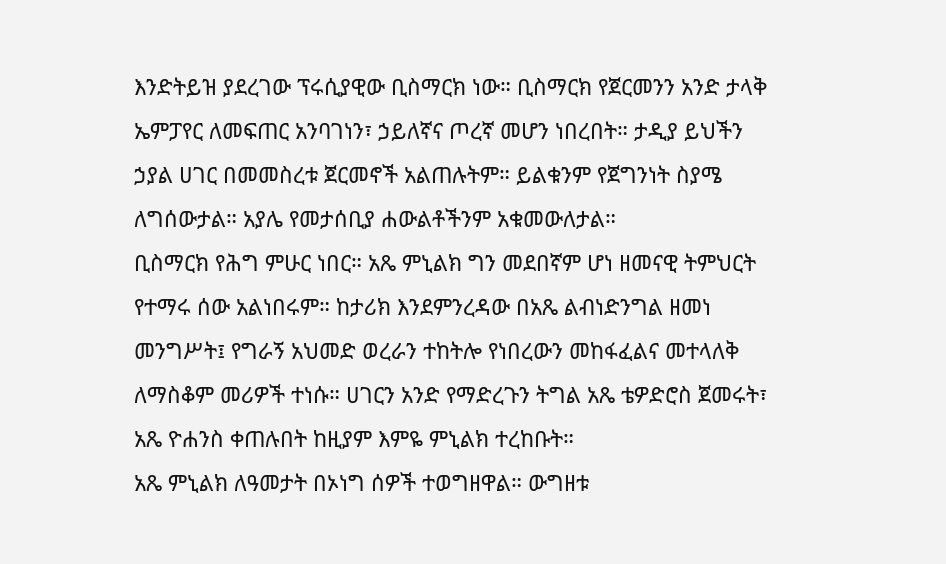እንድትይዝ ያደረገው ፕሩሲያዊው ቢስማርክ ነው። ቢስማርክ የጀርመንን አንድ ታላቅ ኤምፓየር ለመፍጠር አንባገነን፣ ኃይለኛና ጦረኛ መሆን ነበረበት። ታዲያ ይህችን ኃያል ሀገር በመመስረቱ ጀርመኖች አልጠሉትም። ይልቁንም የጀግንነት ስያሜ ለግሰውታል። አያሌ የመታሰቢያ ሐውልቶችንም አቁመውለታል።
ቢስማርክ የሕግ ምሁር ነበር። አጼ ምኒልክ ግን መደበኛም ሆነ ዘመናዊ ትምህርት የተማሩ ሰው አልነበሩም። ከታሪክ እንደምንረዳው በአጼ ልብነድንግል ዘመነ መንግሥት፤ የግራኝ አህመድ ወረራን ተከትሎ የነበረውን መከፋፈልና መተላለቅ ለማስቆም መሪዎች ተነሱ። ሀገርን አንድ የማድረጉን ትግል አጼ ቴዎድሮስ ጀመሩት፣ አጼ ዮሐንስ ቀጠሉበት ከዚያም እምዬ ምኒልክ ተረከቡት።
አጼ ምኒልክ ለዓመታት በኦነግ ሰዎች ተወግዘዋል። ውግዘቱ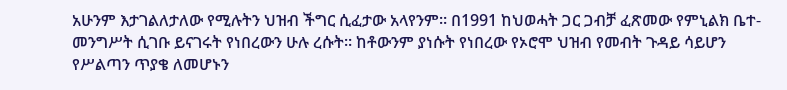አሁንም እታገልለታለው የሚሉትን ህዝብ ችግር ሲፈታው አላየንም። በ1991 ከህወሓት ጋር ጋብቻ ፈጽመው የምኒልክ ቤተ-መንግሥት ሲገቡ ይናገሩት የነበረውን ሁሉ ረሱት። ከቶውንም ያነሱት የነበረው የኦሮሞ ህዝብ የመብት ጉዳይ ሳይሆን የሥልጣን ጥያቄ ለመሆኑን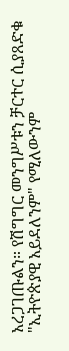አረጋገጡልን። የሽግግር መንግሥቱን ቻርተር ሲያጸድቁ "ኢትዮጵያዊ አይደለንም" የሚለውንም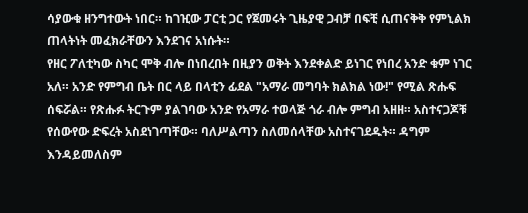ሳያውቁ ዘንግተውት ነበር። ከገዢው ፓርቲ ጋር የጀመሩት ጊዜያዊ ጋብቻ በፍቺ ሲጠናቅቅ የምኒልክ ጠላትነት መፈክራቸውን እንደገና አነሱት።
የዘር ፖለቲካው ስካር ሞቅ ብሎ በነበረበት በዚያን ወቅት እንደቀልድ ይነገር የነበረ አንድ ቁም ነገር አለ። አንድ የምግብ ቤት በር ላይ በላቲን ፊደል "አማራ መግባት ክልክል ነው!" የሚል ጽሑፍ ሰፍሯል። የጽሑፉ ትርጉም ያልገባው አንድ የአማራ ተወላጅ ጎራ ብሎ ምግብ አዘዘ። አስተናጋጆቹ የሰውየው ድፍረት አስደነገጣቸው። ባለሥልጣን ስለመሰላቸው አስተናገደዱት። ዳግም እንዳይመለስም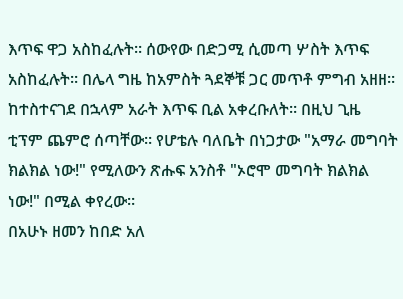እጥፍ ዋጋ አስከፈሉት። ሰውየው በድጋሚ ሲመጣ ሦስት እጥፍ አስከፈሉት። በሌላ ግዜ ከአምስት ጓደኞቹ ጋር መጥቶ ምግብ አዘዘ። ከተስተናገደ በኋላም አራት እጥፍ ቢል አቀረቡለት። በዚህ ጊዜ ቲፕም ጨምሮ ሰጣቸው። የሆቴሉ ባለቤት በነጋታው "አማራ መግባት ክልክል ነው!" የሚለውን ጽሑፍ አንስቶ "ኦሮሞ መግባት ክልክል ነው!" በሚል ቀየረው።
በአሁኑ ዘመን ከበድ አለ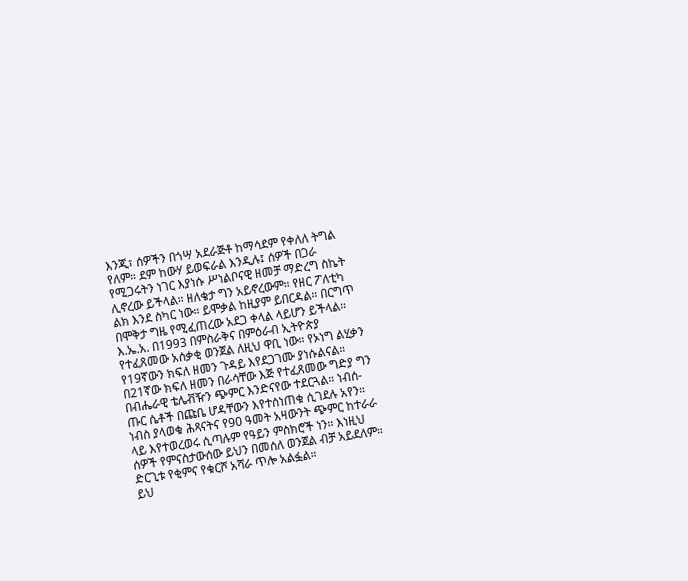እንጂ፣ ሰዎችን በጎሣ አደራጅቶ ከማሳደም የቀለለ ትግል የለም። ደም ከውሃ ይወፍራል እንዲሉ፤ ሰዎች በጋራ የሚጋሩትን ነገር እያነሱ ሥነልቦናዊ ዘመቻ ማድረግ ስኬት ሊኖረው ይችላል። ዘለቄታ ግን አይኖረውም። የዘር ፖለቲካ ልክ እንደ ስካር ነው። ይሞቃል ከዚያም ይበርዳል። በርግጥ በሞቅታ ግዜ የሚፈጠረው አደጋ ቀላል ላይሆን ይችላል። እ.ኤ.አ. በ1993 በምስራቅና በምዕራብ ኢትዮጵያ የተፈጸመው አሰቃቂ ወንጀል ለዚህ ዋቢ ነው። የኦነግ ልሂቃን የ19ኛውን ክፍለ ዘመን ጉዳይ እየደጋገሙ ያነሱልናል። በ21ኛው ክፍለ ዘመን በራሳቸው እጅ የተፈጸመው ግድያ ግን በብሔራዊ ቴሌቭዥን ጭምር እንድናየው ተደርጓል። ነብሰ-ጡር ሴቶች በጩቤ ሆዳቸውን እየተሰነጠቁ ሲገደሉ አየን። ነብስ ያላወቁ ሕጻናትና የ90 ዓመት አዛውንት ጭምር ከተራራ ላይ እየተወረወሩ ሲጣሉም የዓይን ምስክሮች ነን። እነዚህ ሰዎች የምናስታውሰው ይህን በመሰለ ወንጀል ብቻ አይደለም። ድርጊቱ የቂምና የቁርሾ አሻራ ጥሎ አልፏል።
ይህ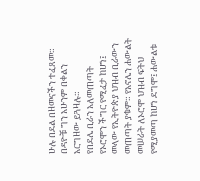ሁሉ በደል በዘመናችን ተፈጸመ። በዳዮቹ ግን አሁንም በቀልን አርግዘው ይጓዛሉ።
የበደሌ ቢራን አለመጠጣት የኦሮሞን ችግር የሚፈታ ከሆነ፤ መላው የኢትዮጵያ ህዝብ ቢራውን መጠጣት ያቁም። የአኖሌን ሐውልት መሠራት ለኦሮሞ ህዝብ ፍትህ የሚያመጣ ከሆነ ደግሞ፤ ሐውልቱ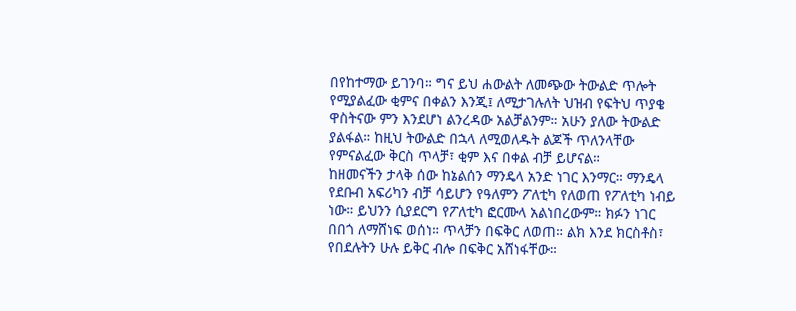በየከተማው ይገንባ። ግና ይህ ሐውልት ለመጭው ትውልድ ጥሎት የሚያልፈው ቂምና በቀልን እንጂ፤ ለሚታገሉለት ህዝብ የፍትህ ጥያቄ ዋስትናው ምን እንደሆነ ልንረዳው አልቻልንም። አሁን ያለው ትውልድ ያልፋል። ከዚህ ትውልድ በኋላ ለሚወለዱት ልጆች ጥለንላቸው የምናልፈው ቅርስ ጥላቻ፣ ቂም እና በቀል ብቻ ይሆናል።
ከዘመናችን ታላቅ ሰው ከኔልሰን ማንዴላ አንድ ነገር እንማር። ማንዴላ የደቡብ አፍሪካን ብቻ ሳይሆን የዓለምን ፖለቲካ የለወጠ የፖለቲካ ነብይ ነው። ይህንን ሲያደርግ የፖለቲካ ፎርሙላ አልነበረውም። ክፉን ነገር በበጎ ለማሸነፍ ወሰነ። ጥላቻን በፍቅር ለወጠ። ልክ እንደ ክርስቶስ፣ የበደሉትን ሁሉ ይቅር ብሎ በፍቅር አሸነፋቸው።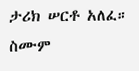ታሪክ ሠርቶ አለፈ። ስሙም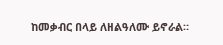ከመቃብር በላይ ለዘልዓለሙ ይኖራል።